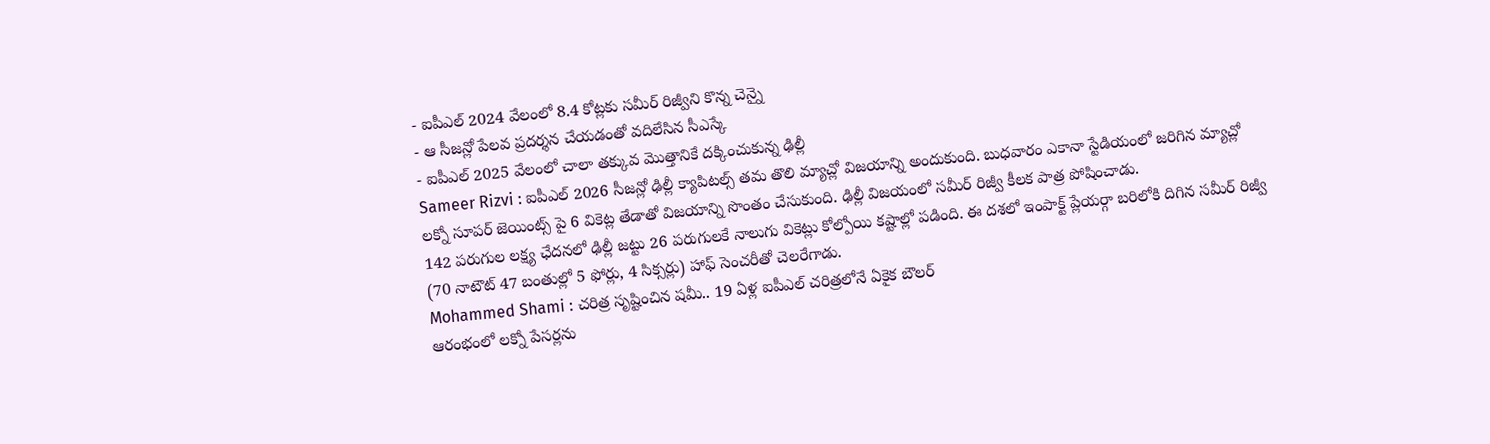- ఐపీఎల్ 2024 వేలంలో 8.4 కోట్లకు సమీర్ రిజ్వీని కొన్న చెన్నై
- ఆ సీజన్లో పేలవ ప్రదర్శన చేయడంతో వదిలేసిన సీఎస్కే
- ఐపీఎల్ 2025 వేలంలో చాలా తక్కువ మొత్తానికే దక్కించుకున్న ఢిల్లీ
Sameer Rizvi : ఐపీఎల్ 2026 సీజన్లో ఢిల్లీ క్యాపిటల్స్ తమ తొలి మ్యాచ్లో విజయాన్ని అందుకుంది. బుధవారం ఎకానా స్టేడియంలో జరిగిన మ్యాచ్లో లక్నో సూపర్ జెయింట్స్ పై 6 వికెట్ల తేడాతో విజయాన్ని సొంతం చేసుకుంది. ఢిల్లీ విజయంలో సమీర్ రిజ్వీ కీలక పాత్ర పోషించాడు.
142 పరుగుల లక్ష్య ఛేదనలో ఢిల్లీ జట్టు 26 పరుగులకే నాలుగు వికెట్లు కోల్పోయి కష్టాల్లో పడింది. ఈ దశలో ఇంపాక్ట్ ప్లేయర్గా బరిలోకి దిగిన సమీర్ రిజ్వీ (70 నాటౌట్ 47 బంతుల్లో 5 ఫోర్లు, 4 సిక్సర్లు) హాఫ్ సెంచరీతో చెలరేగాడు.
Mohammed Shami : చరిత్ర సృష్టించిన షమీ.. 19 ఏళ్ల ఐపీఎల్ చరిత్రలోనే ఏకైక బౌలర్
ఆరంభంలో లక్నో పేసర్లను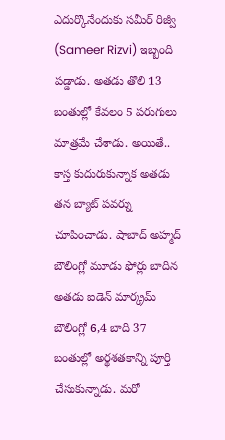ఎదుర్కొనేందుకు సమీర్ రిజ్వీ (Sameer Rizvi) ఇబ్బంది పడ్డాడు. అతడు తొలి 13 బంతుల్లో కేవలం 5 పరుగులు మాత్రమే చేశాడు. అయితే.. కాస్త కుదురుకున్నాక అతడు తన బ్యాట్ పవర్ను చూపించాడు. షాబాద్ అహ్మద్ బౌలింగ్లో మూడు ఫోర్లు బాదిన అతడు ఐడెన్ మార్క్రమ్ బౌలింగ్లో 6,4 బాది 37 బంతుల్లో అర్థశతకాన్ని పూర్తి చేసుకున్నాడు. మరో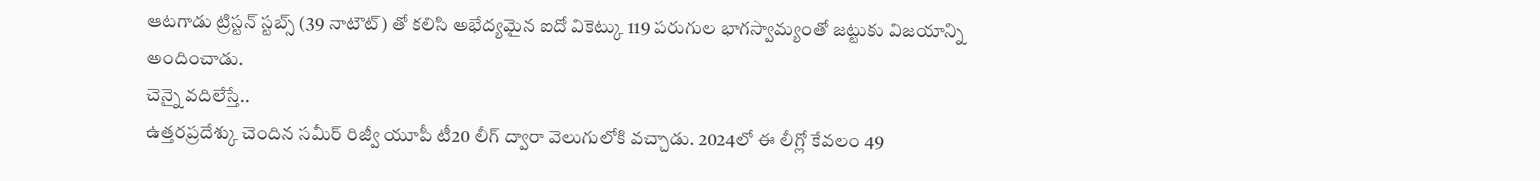ఆటగాడు ట్రిస్టన్ స్టబ్స్ (39 నాటౌట్) తో కలిసి అభేద్యమైన ఐదో వికెట్కు 119 పరుగుల భాగస్వామ్యంతో జట్టుకు విజయాన్ని అందించాడు.
చెన్నై వదిలేస్తే..
ఉత్తరప్రదేశ్కు చెందిన సమీర్ రిజ్వీ యూపీ టీ20 లీగ్ ద్వారా వెలుగులోకి వచ్చాడు. 2024లో ఈ లీగ్లో కేవలం 49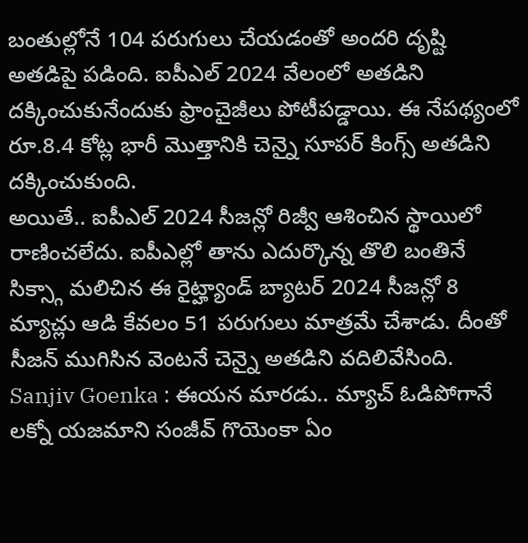బంతుల్లోనే 104 పరుగులు చేయడంతో అందరి దృష్టి అతడిపై పడింది. ఐపీఎల్ 2024 వేలంలో అతడిని దక్కించుకునేందుకు ఫ్రాంచైజీలు పోటీపడ్డాయి. ఈ నేపథ్యంలో రూ.8.4 కోట్ల భారీ మొత్తానికి చెన్నై సూపర్ కింగ్స్ అతడిని దక్కించుకుంది.
అయితే.. ఐపీఎల్ 2024 సీజన్లో రిజ్వీ ఆశించిన స్థాయిలో రాణించలేదు. ఐపీఎల్లో తాను ఎదుర్కొన్న తొలి బంతినే సిక్స్గా మలిచిన ఈ రైట్హ్యాండ్ బ్యాటర్ 2024 సీజన్లో 8 మ్యాచ్లు ఆడి కేవలం 51 పరుగులు మాత్రమే చేశాడు. దీంతో సీజన్ ముగిసిన వెంటనే చెన్నై అతడిని వదిలివేసింది.
Sanjiv Goenka : ఈయన మారడు.. మ్యాచ్ ఓడిపోగానే లక్నో యజమాని సంజీవ్ గొయెంకా ఏం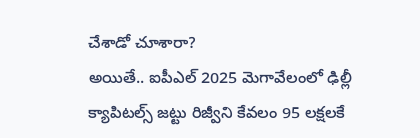చేశాడో చూశారా?
అయితే.. ఐపీఎల్ 2025 మెగావేలంలో ఢిల్లీ క్యాపిటల్స్ జట్టు రిజ్వీని కేవలం 95 లక్షలకే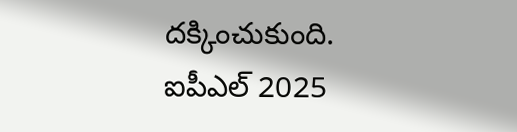దక్కించుకుంది. ఐపీఎల్ 2025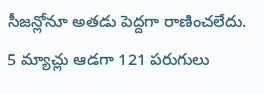సీజన్లోనూ అతడు పెద్దగా రాణించలేదు. 5 మ్యాచ్లు ఆడగా 121 పరుగులు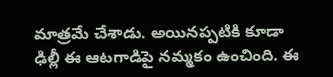మాత్రమే చేశాడు. అయినప్పటికి కూడా ఢిల్లీ ఈ ఆటగాడిపై నమ్మకం ఉంచింది. ఈ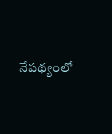నేపథ్యంలో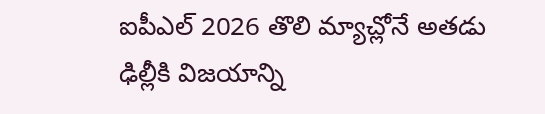ఐపీఎల్ 2026 తొలి మ్యాచ్లోనే అతడు ఢిల్లీకి విజయాన్ని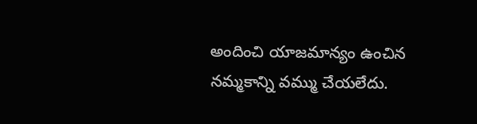అందించి యాజమాన్యం ఉంచిన నమ్మకాన్ని వమ్ము చేయలేదు.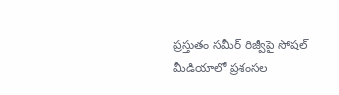ప్రస్తుతం సమీర్ రిజ్వీపై సోషల్ మీడియాలో ప్రశంసల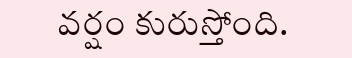వర్షం కురుస్తోంది.